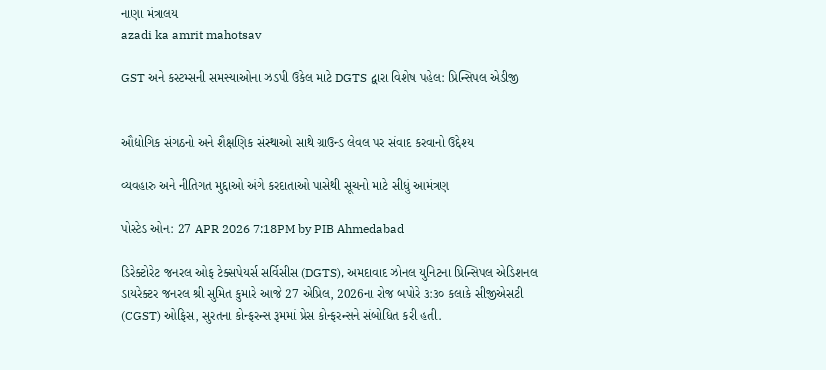નાણા મંત્રાલય
azadi ka amrit mahotsav

GST અને કસ્ટમ્સની સમસ્યાઓના ઝડપી ઉકેલ માટે DGTS દ્વારા વિશેષ પહેલ: પ્રિન્સિપલ એડીજી


ઔદ્યોગિક સંગઠનો અને શૈક્ષણિક સંસ્થાઓ સાથે ગ્રાઉન્ડ લેવલ પર સંવાદ કરવાનો ઉદ્દેશ્ય

વ્યવહારુ અને નીતિગત મુદ્દાઓ અંગે કરદાતાઓ પાસેથી સૂચનો માટે સીધું આમંત્રણ

પોસ્ટેડ ઓન: 27 APR 2026 7:18PM by PIB Ahmedabad

ડિરેક્ટોરેટ જનરલ ઓફ ટેક્સપેયર્સ સર્વિસીસ (DGTS), અમદાવાદ ઝોનલ યુનિટના પ્રિન્સિપલ એડિશનલ ડાયરેક્ટર જનરલ શ્રી સુમિત કુમારે આજે 27 એપ્રિલ, 2026ના રોજ બપોરે ૩:૩૦ કલાકે સીજીએસટી (CGST) ઓફિસ, સુરતના કોન્ફરન્સ રૂમમાં પ્રેસ કોન્ફરન્સને સંબોધિત કરી હતી.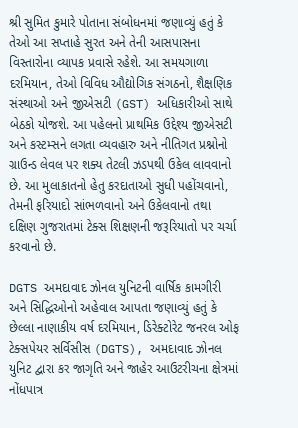શ્રી સુમિત કુમારે પોતાના સંબોધનમાં જણાવ્યું હતું કે તેઓ આ સપ્તાહે સુરત અને તેની આસપાસના વિસ્તારોના વ્યાપક પ્રવાસે રહેશે. આ સમયગાળા દરમિયાન, તેઓ વિવિધ ઔદ્યોગિક સંગઠનો, શૈક્ષણિક સંસ્થાઓ અને જીએસટી (GST) અધિકારીઓ સાથે બેઠકો યોજશે. આ પહેલનો પ્રાથમિક ઉદ્દેશ્ય જીએસટી અને કસ્ટમ્સને લગતા વ્યવહારુ અને નીતિગત પ્રશ્નોનો ગ્રાઉન્ડ લેવલ પર શક્ય તેટલી ઝડપથી ઉકેલ લાવવાનો છે. આ મુલાકાતનો હેતુ કરદાતાઓ સુધી પહોંચવાનો, તેમની ફરિયાદો સાંભળવાનો અને ઉકેલવાનો તથા દક્ષિણ ગુજરાતમાં ટેક્સ શિક્ષણની જરૂરિયાતો પર ચર્ચા કરવાનો છે.

DGTS અમદાવાદ ઝોનલ યુનિટની વાર્ષિક કામગીરી અને સિદ્ધિઓનો અહેવાલ આપતા જણાવ્યું હતું કે છેલ્લા નાણાકીય વર્ષ દરમિયાન, ડિરેક્ટોરેટ જનરલ ઓફ ટેક્સપેયર સર્વિસીસ (DGTS), અમદાવાદ ઝોનલ યુનિટ દ્વારા કર જાગૃતિ અને જાહેર આઉટરીચના ક્ષેત્રમાં નોંધપાત્ર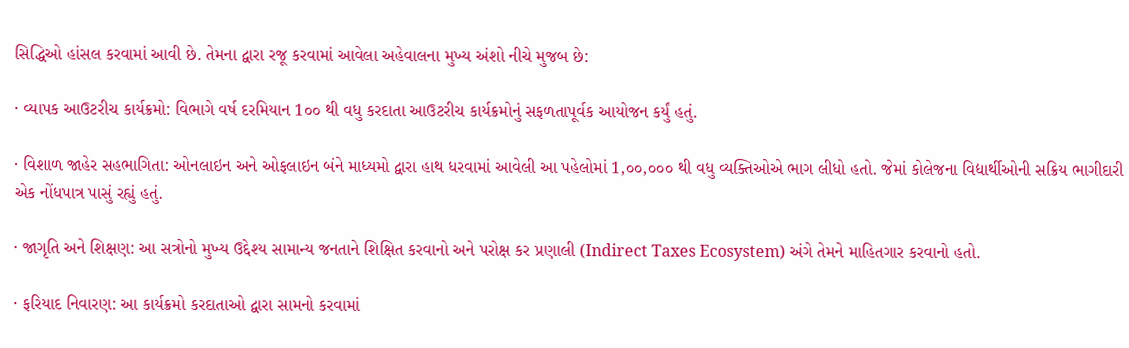સિદ્ધિઓ હાંસલ કરવામાં આવી છે. તેમના દ્વારા રજૂ કરવામાં આવેલા અહેવાલના મુખ્ય અંશો નીચે મુજબ છે:

· વ્યાપક આઉટરીચ કાર્યક્રમો: વિભાગે વર્ષ દરમિયાન 1૦૦ થી વધુ કરદાતા આઉટરીચ કાર્યક્રમોનું સફળતાપૂર્વક આયોજન કર્યું હતું.

· વિશાળ જાહેર સહભાગિતા: ઓનલાઇન અને ઓફલાઇન બંને માધ્યમો દ્વારા હાથ ધરવામાં આવેલી આ પહેલોમાં 1,૦૦,૦૦૦ થી વધુ વ્યક્તિઓએ ભાગ લીધો હતો. જેમાં કોલેજના વિદ્યાર્થીઓની સક્રિય ભાગીદારી એક નોંધપાત્ર પાસું રહ્યું હતું.

· જાગૃતિ અને શિક્ષણ: આ સત્રોનો મુખ્ય ઉદ્દેશ્ય સામાન્ય જનતાને શિક્ષિત કરવાનો અને પરોક્ષ કર પ્રણાલી (Indirect Taxes Ecosystem) અંગે તેમને માહિતગાર કરવાનો હતો.

· ફરિયાદ નિવારણ: આ કાર્યક્રમો કરદાતાઓ દ્વારા સામનો કરવામાં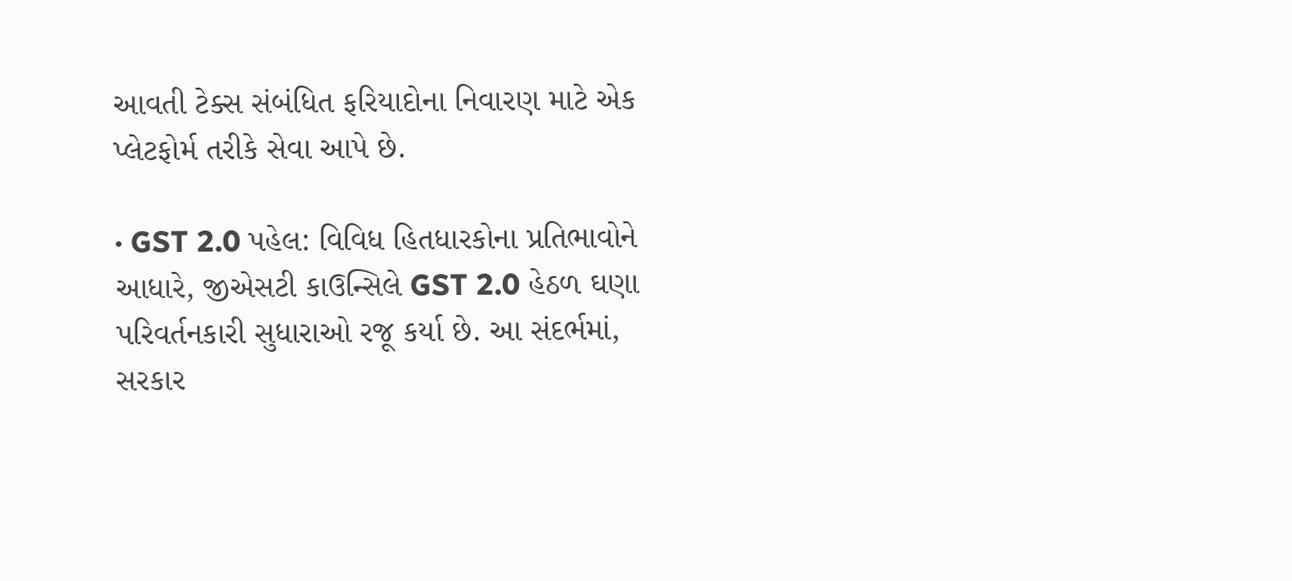આવતી ટેક્સ સંબંધિત ફરિયાદોના નિવારણ માટે એક પ્લેટફોર્મ તરીકે સેવા આપે છે.

· GST 2.0 પહેલ: વિવિધ હિતધારકોના પ્રતિભાવોને આધારે, જીએસટી કાઉન્સિલે GST 2.0 હેઠળ ઘણા પરિવર્તનકારી સુધારાઓ રજૂ કર્યા છે. આ સંદર્ભમાં, સરકાર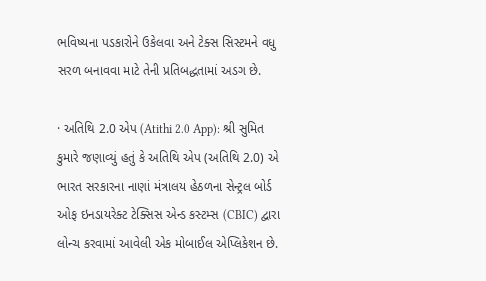ભવિષ્યના પડકારોને ઉકેલવા અને ટેક્સ સિસ્ટમને વધુ સરળ બનાવવા માટે તેની પ્રતિબદ્ધતામાં અડગ છે.

· અતિથિ 2.0 એપ (Atithi 2.0 App): શ્રી સુમિત કુમારે જણાવ્યું હતું કે અતિથિ એપ (અતિથિ 2.0) એ ભારત સરકારના નાણાં મંત્રાલય હેઠળના સેન્ટ્રલ બોર્ડ ઓફ ઇનડાયરેક્ટ ટેક્સિસ એન્ડ કસ્ટમ્સ (CBIC) દ્વારા લોન્ચ કરવામાં આવેલી એક મોબાઈલ એપ્લિકેશન છે.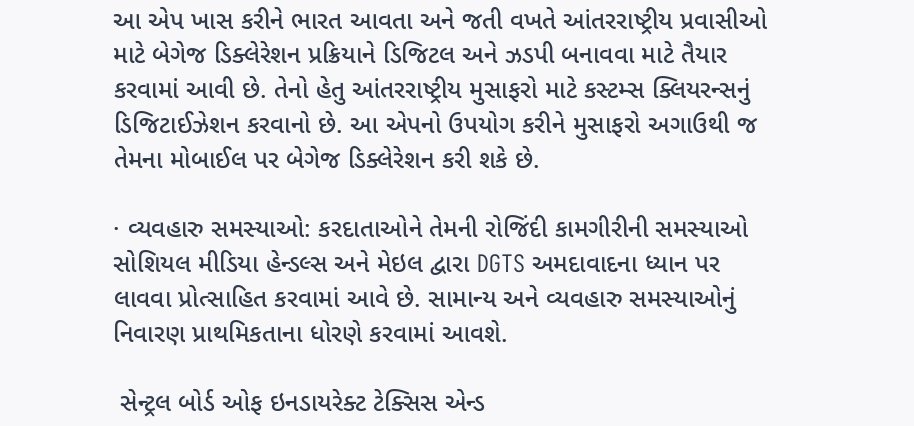આ એપ ખાસ કરીને ભારત આવતા અને જતી વખતે આંતરરાષ્ટ્રીય પ્રવાસીઓ માટે બેગેજ ડિક્લેરેશન પ્રક્રિયાને ડિજિટલ અને ઝડપી બનાવવા માટે તૈયાર કરવામાં આવી છે. તેનો હેતુ આંતરરાષ્ટ્રીય મુસાફરો માટે કસ્ટમ્સ ક્લિયરન્સનું ડિજિટાઈઝેશન કરવાનો છે. આ એપનો ઉપયોગ કરીને મુસાફરો અગાઉથી જ તેમના મોબાઈલ પર બેગેજ ડિક્લેરેશન કરી શકે છે.

· વ્યવહારુ સમસ્યાઓ: કરદાતાઓને તેમની રોજિંદી કામગીરીની સમસ્યાઓ સોશિયલ મીડિયા હેન્ડલ્સ અને મેઇલ દ્વારા DGTS અમદાવાદના ધ્યાન પર લાવવા પ્રોત્સાહિત કરવામાં આવે છે. સામાન્ય અને વ્યવહારુ સમસ્યાઓનું નિવારણ પ્રાથમિકતાના ધોરણે કરવામાં આવશે.

 સેન્ટ્રલ બોર્ડ ઓફ ઇનડાયરેક્ટ ટેક્સિસ એન્ડ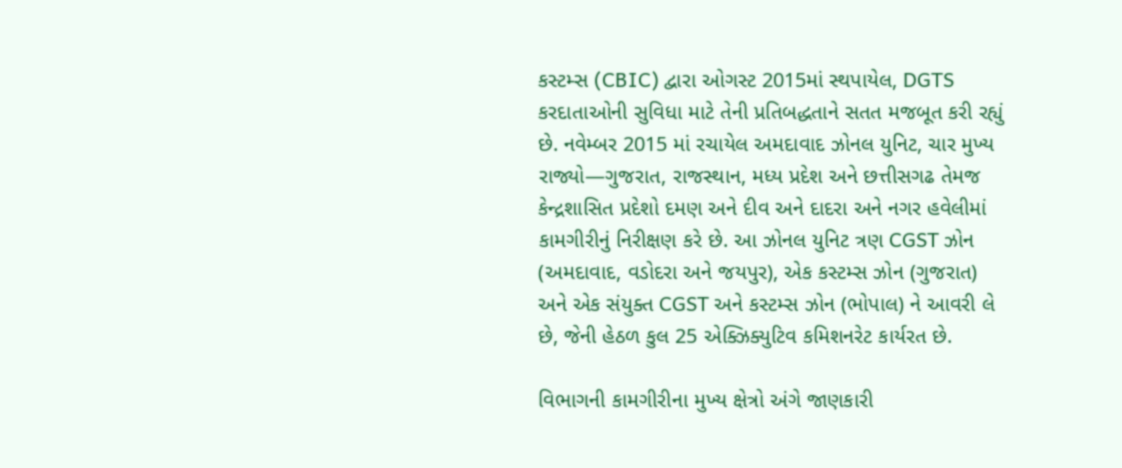કસ્ટમ્સ (CBIC) દ્વારા ઓગસ્ટ 2015માં સ્થપાયેલ, DGTS કરદાતાઓની સુવિધા માટે તેની પ્રતિબદ્ધતાને સતત મજબૂત કરી રહ્યું છે. નવેમ્બર 2015 માં રચાયેલ અમદાવાદ ઝોનલ યુનિટ, ચાર મુખ્ય રાજ્યો—ગુજરાત, રાજસ્થાન, મધ્ય પ્રદેશ અને છત્તીસગઢ તેમજ કેન્દ્રશાસિત પ્રદેશો દમણ અને દીવ અને દાદરા અને નગર હવેલીમાં કામગીરીનું નિરીક્ષણ કરે છે. આ ઝોનલ યુનિટ ત્રણ CGST ઝોન (અમદાવાદ, વડોદરા અને જયપુર), એક કસ્ટમ્સ ઝોન (ગુજરાત) અને એક સંયુક્ત CGST અને કસ્ટમ્સ ઝોન (ભોપાલ) ને આવરી લે છે, જેની હેઠળ કુલ 25 એક્ઝિક્યુટિવ કમિશનરેટ કાર્યરત છે.

વિભાગની કામગીરીના મુખ્ય ક્ષેત્રો અંગે જાણકારી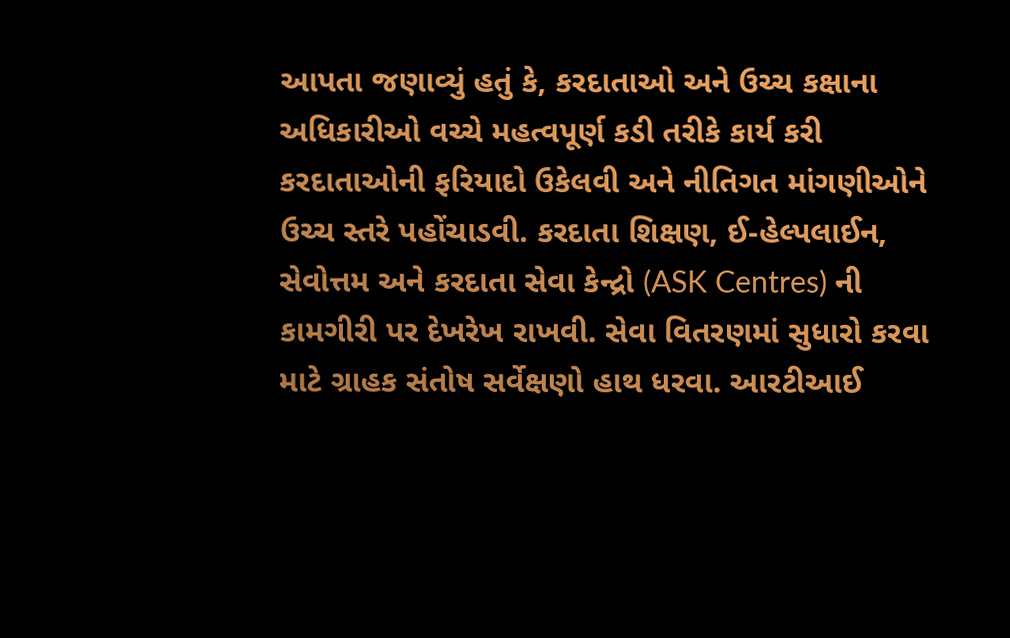આપતા જણાવ્યું હતું કે, કરદાતાઓ અને ઉચ્ચ કક્ષાના અધિકારીઓ વચ્ચે મહત્વપૂર્ણ કડી તરીકે કાર્ય કરી કરદાતાઓની ફરિયાદો ઉકેલવી અને નીતિગત માંગણીઓને ઉચ્ચ સ્તરે પહોંચાડવી. કરદાતા શિક્ષણ, ઈ-હેલ્પલાઈન, સેવોત્તમ અને કરદાતા સેવા કેન્દ્રો (ASK Centres) ની કામગીરી પર દેખરેખ રાખવી. સેવા વિતરણમાં સુધારો કરવા માટે ગ્રાહક સંતોષ સર્વેક્ષણો હાથ ધરવા. આરટીઆઈ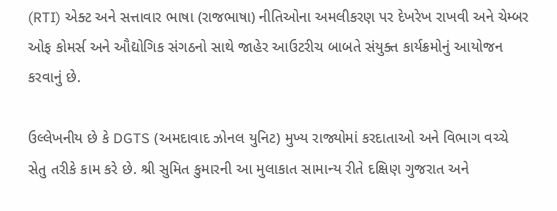(RTI) એક્ટ અને સત્તાવાર ભાષા (રાજભાષા) નીતિઓના અમલીકરણ પર દેખરેખ રાખવી અને ચેમ્બર ઓફ કોમર્સ અને ઔદ્યોગિક સંગઠનો સાથે જાહેર આઉટરીચ બાબતે સંયુક્ત કાર્યક્રમોનું આયોજન કરવાનું છે.

ઉલ્લેખનીય છે કે DGTS (અમદાવાદ ઝોનલ યુનિટ) મુખ્ય રાજ્યોમાં કરદાતાઓ અને વિભાગ વચ્ચે સેતુ તરીકે કામ કરે છે. શ્રી સુમિત કુમારની આ મુલાકાત સામાન્ય રીતે દક્ષિણ ગુજરાત અને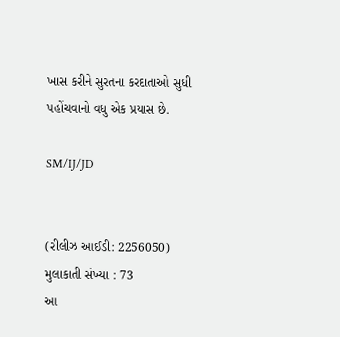ખાસ કરીને સુરતના કરદાતાઓ સુધી પહોંચવાનો વધુ એક પ્રયાસ છે.

SM/IJ/JD


(રીલીઝ આઈડી: 2256050) મુલાકાતી સંખ્યા : 73
આ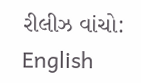રીલીઝ વાંચો: English